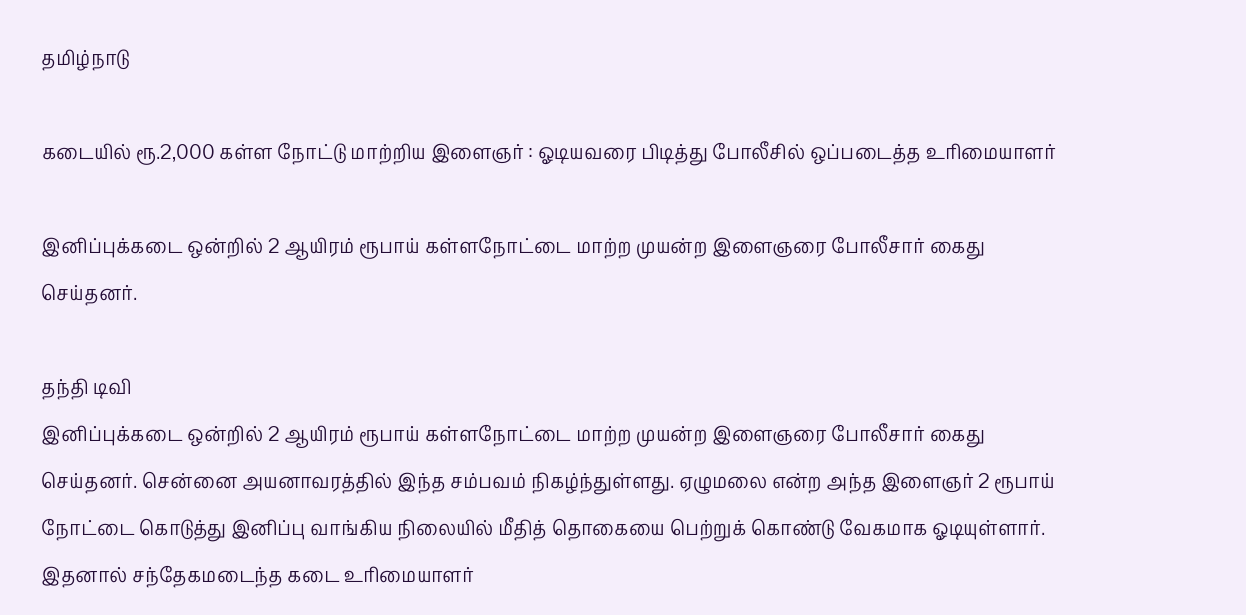தமிழ்நாடு

கடையில் ரூ.2,000 கள்ள நோட்டு மாற்றிய இளைஞர் : ஓடியவரை பிடித்து போலீசில் ஒப்படைத்த உரிமையாளர்

இனிப்புக்கடை ஒன்றில் 2 ஆயிரம் ரூபாய் கள்ளநோட்டை மாற்ற முயன்ற இளைஞரை போலீசார் கைது செய்தனர்.

தந்தி டிவி
இனிப்புக்கடை ஒன்றில் 2 ஆயிரம் ரூபாய் கள்ளநோட்டை மாற்ற முயன்ற இளைஞரை போலீசார் கைது செய்தனர். சென்னை அயனாவரத்தில் இந்த சம்பவம் நிகழ்ந்துள்ளது. ஏழுமலை என்ற அந்த இளைஞர் 2 ரூபாய் நோட்டை கொடுத்து இனிப்பு வாங்கிய நிலையில் மீதித் தொகையை பெற்றுக் கொண்டு வேகமாக ஓடியுள்ளார். இதனால் சந்தேகமடைந்த கடை உரிமையாளர்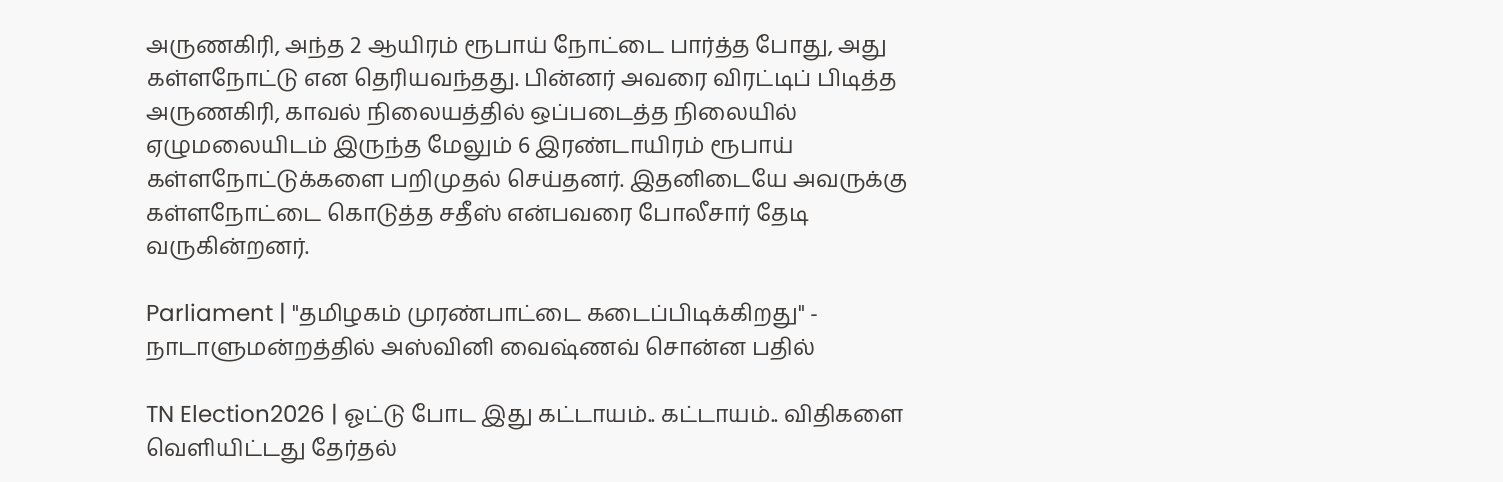அருணகிரி, அந்த 2 ஆயிரம் ரூபாய் நோட்டை பார்த்த போது, அது கள்ளநோட்டு என தெரியவந்தது. பின்னர் அவரை விரட்டிப் பிடித்த அருணகிரி, காவல் நிலையத்தில் ஒப்படைத்த நிலையில் ஏழுமலையிடம் இருந்த மேலும் 6 இரண்டாயிரம் ரூபாய் கள்ளநோட்டுக்களை பறிமுதல் செய்தனர். இதனிடையே அவருக்கு கள்ளநோட்டை கொடுத்த சதீஸ் என்பவரை போலீசார் தேடி வருகின்றனர்.

Parliament | "தமிழகம் முரண்பாட்டை கடைப்பிடிக்கிறது" - நாடாளுமன்றத்தில் அஸ்வினி வைஷ்ணவ் சொன்ன பதில்

TN Election2026 | ஓட்டு போட இது கட்டாயம்.. கட்டாயம்.. விதிகளை வெளியிட்டது தேர்தல்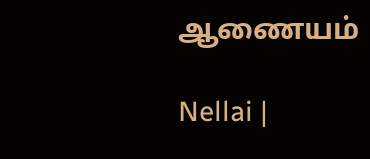ஆணையம்

Nellai |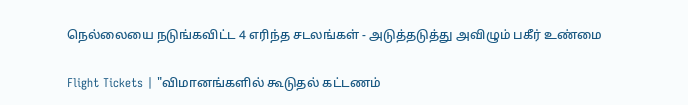நெல்லையை நடுங்கவிட்ட 4 எரிந்த சடலங்கள் - அடுத்தடுத்து அவிழும் பகீர் உண்மை

Flight Tickets | "விமானங்களில் கூடுதல் கட்டணம்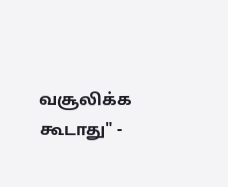வசூலிக்க கூடாது" -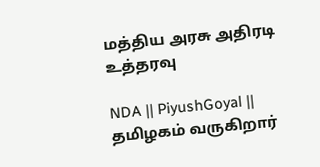மத்திய அரசு அதிரடி உத்தரவு

NDA || PiyushGoyal || தமிழகம் வருகிறார்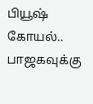பியூஷ் கோயல்.. பாஜகவுக்கு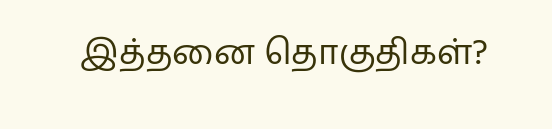இத்தனை தொகுதிகள்?